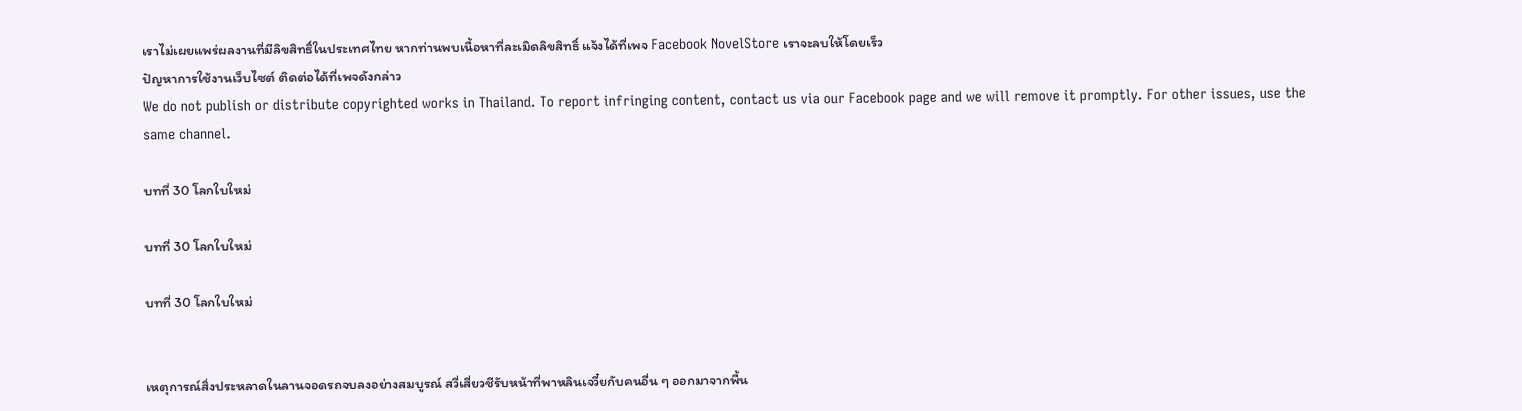เราไม่เผยแพร่ผลงานที่มีลิขสิทธิ์ในประเทศไทย หากท่านพบเนื้อหาที่ละเมิดลิขสิทธิ์ แจ้งได้ที่เพจ Facebook NovelStore เราจะลบให้โดยเร็ว
ปัญหาการใช้งานเว็บไซต์ ติดต่อได้ที่เพจดังกล่าว
We do not publish or distribute copyrighted works in Thailand. To report infringing content, contact us via our Facebook page and we will remove it promptly. For other issues, use the same channel.

บทที่ 30 โลกใบใหม่

บทที่ 30 โลกใบใหม่

บทที่ 30 โลกใบใหม่


เหตุการณ์สิ่งประหลาดในลานจอดรถจบลงอย่างสมบูรณ์ สวี่เสี่ยวชีรับหน้าที่พาหลินเจวี๋ยกับคนอื่น ๆ ออกมาจากพื้น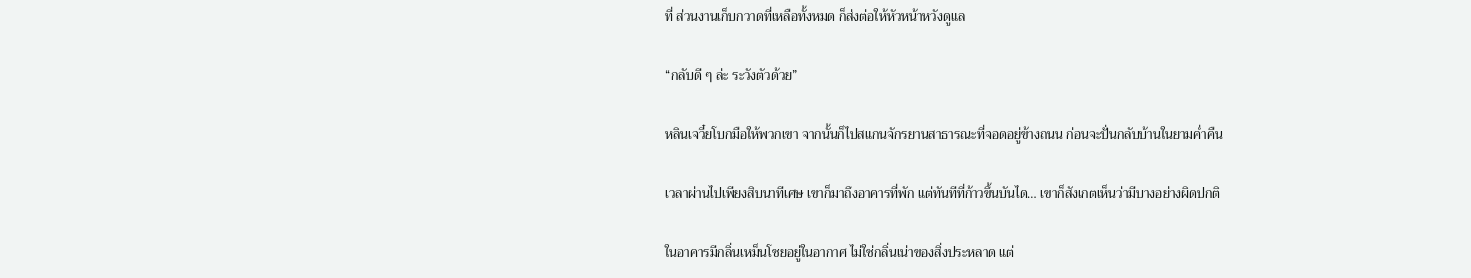ที่ ส่วนงานเก็บกวาดที่เหลือทั้งหมด ก็ส่งต่อให้หัวหน้าหวังดูแล

“กลับดี ๆ ล่ะ ระวังตัวด้วย”

หลินเจวี๋ยโบกมือให้พวกเขา จากนั้นก็ไปสแกนจักรยานสาธารณะที่จอดอยู่ข้างถนน ก่อนจะปั่นกลับบ้านในยามค่ำคืน

เวลาผ่านไปเพียงสิบนาทีเศษ เขาก็มาถึงอาคารที่พัก แต่ทันทีที่ก้าวขึ้นบันได… เขาก็สังเกตเห็นว่ามีบางอย่างผิดปกติ

ในอาคารมีกลิ่นเหม็นโชยอยู่ในอากาศ ไม่ใช่กลิ่นเน่าของสิ่งประหลาด แต่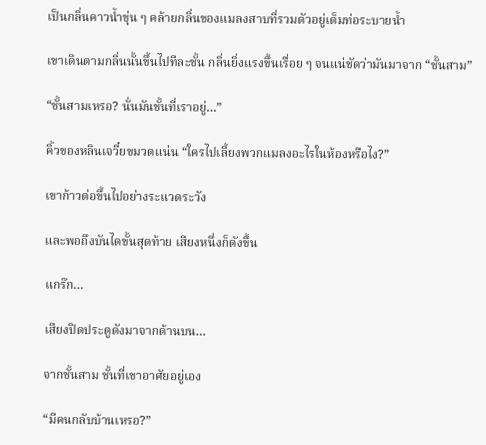เป็นกลิ่นคาวน้ำขุ่น ๆ คล้ายกลิ่นของแมลงสาบที่รวมตัวอยู่เต็มท่อระบายน้ำ

เขาเดินตามกลิ่นนั้นขึ้นไปทีละชั้น กลิ่นยิ่งแรงขึ้นเรื่อย ๆ จนแน่ชัดว่ามันมาจาก “ชั้นสาม”

“ชั้นสามเหรอ? นั่นมันชั้นที่เราอยู่…”

คิ้วของหลินเจวี๋ยขมวดแน่น “ใครไปเลี้ยงพวกแมลงอะไรในห้องหรือไง?”

เขาก้าวต่อขึ้นไปอย่างระแวดระวัง

และพอถึงบันไดขั้นสุดท้าย เสียงหนึ่งก็ดังขึ้น

แกร๊ก…

เสียงปิดประตูดังมาจากด้านบน…

จากชั้นสาม ชั้นที่เขาอาศัยอยู่เอง

“มีคนกลับบ้านเหรอ?”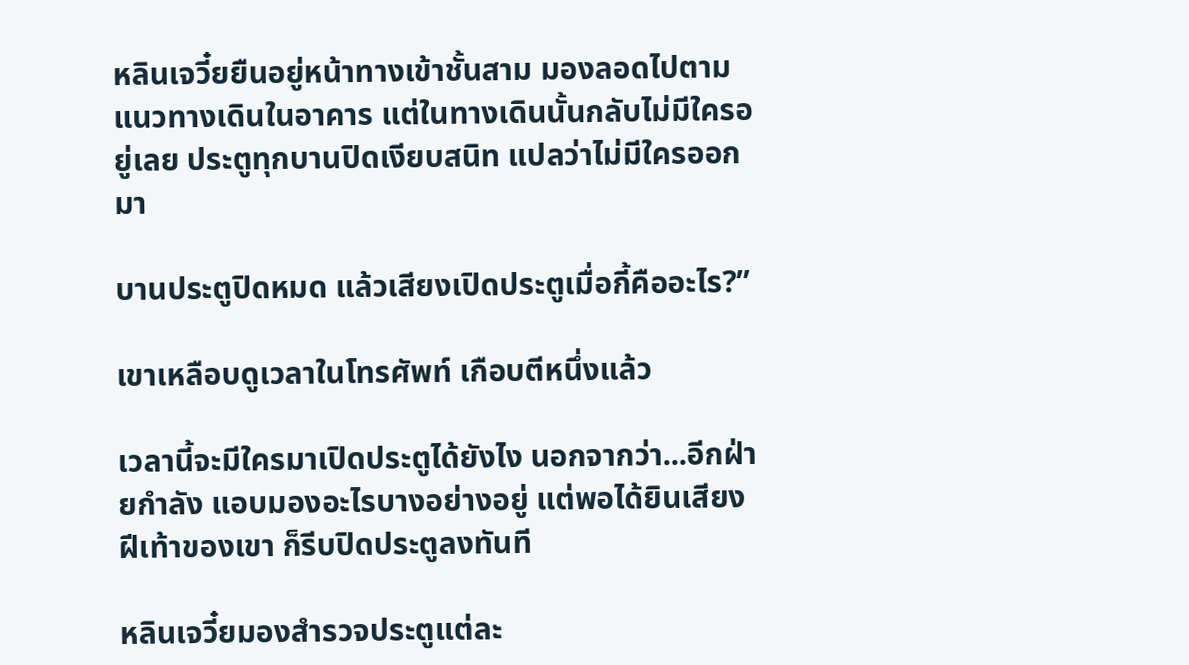หลินเจวี๋ยยืนอยู่หน้าทางเข้าชั้นสาม มองลอดไปตามแนวทางเดินในอาคาร แต่ในทางเดินนั้นกลับไม่มีใครอยู่เลย ประตูทุกบานปิดเงียบสนิท แปลว่าไม่มีใครออกมา

บานประตูปิดหมด แล้วเสียงเปิดประตูเมื่อกี้คืออะไร?”

เขาเหลือบดูเวลาในโทรศัพท์ เกือบตีหนึ่งแล้ว

เวลานี้จะมีใครมาเปิดประตูได้ยังไง นอกจากว่า...อีกฝ่ายกำลัง แอบมองอะไรบางอย่างอยู่ แต่พอได้ยินเสียงฝีเท้าของเขา ก็รีบปิดประตูลงทันที

หลินเจวี๋ยมองสำรวจประตูแต่ละ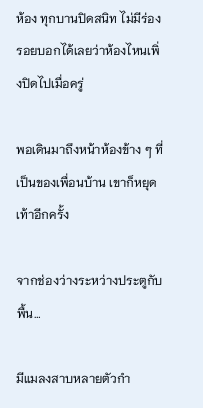ห้อง ทุกบานปิดสนิท ไม่มีร่องรอยบอกได้เลยว่าห้องไหนเพิ่งปิดไปเมื่อครู่

พอเดินมาถึงหน้าห้องข้าง ๆ ที่เป็นของเพื่อนบ้าน เขาก็หยุดเท้าอีกครั้ง

จากช่องว่างระหว่างประตูกับพื้น…

มีแมลงสาบหลายตัวกำ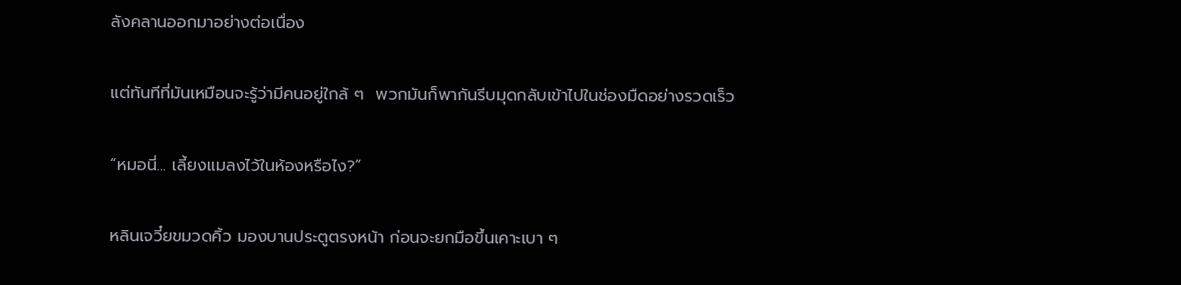ลังคลานออกมาอย่างต่อเนื่อง

แต่ทันทีที่มันเหมือนจะรู้ว่ามีคนอยู่ใกล้ ๆ  พวกมันก็พากันรีบมุดกลับเข้าไปในช่องมืดอย่างรวดเร็ว

“หมอนี่... เลี้ยงแมลงไว้ในห้องหรือไง?”

หลินเจวี๋ยขมวดคิ้ว มองบานประตูตรงหน้า ก่อนจะยกมือขึ้นเคาะเบา ๆ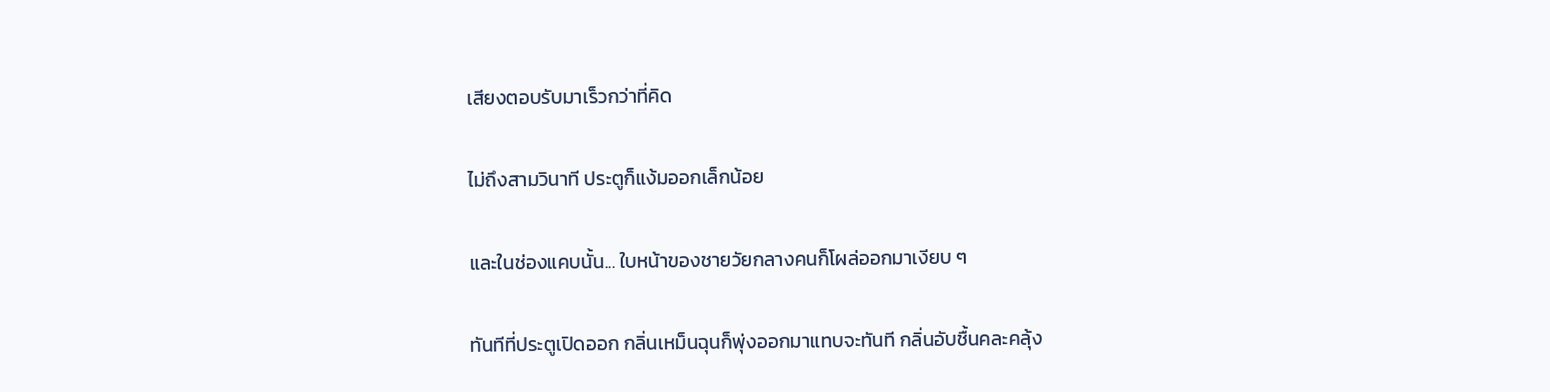เสียงตอบรับมาเร็วกว่าที่คิด

ไม่ถึงสามวินาที ประตูก็แง้มออกเล็กน้อย

และในช่องแคบนั้น... ใบหน้าของชายวัยกลางคนก็โผล่ออกมาเงียบ ๆ

ทันทีที่ประตูเปิดออก กลิ่นเหม็นฉุนก็พุ่งออกมาแทบจะทันที กลิ่นอับชื้นคละคลุ้ง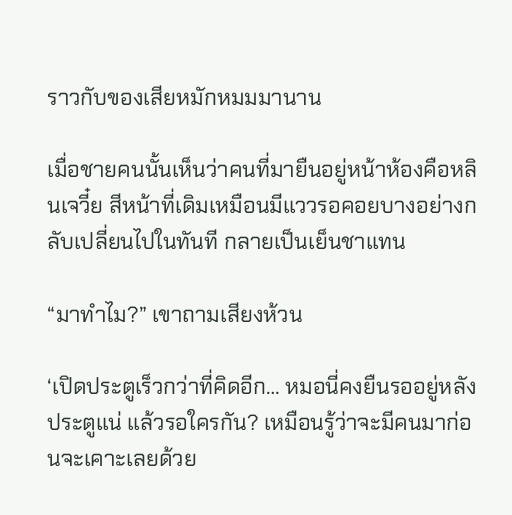ราวกับของเสียหมักหมมมานาน

เมื่อชายคนนั้นเห็นว่าคนที่มายืนอยู่หน้าห้องคือหลินเจวี๋ย สีหน้าที่เดิมเหมือนมีแววรอคอยบางอย่างกลับเปลี่ยนไปในทันที กลายเป็นเย็นชาแทน

“มาทำไม?” เขาถามเสียงห้วน

‘เปิดประตูเร็วกว่าที่คิดอีก… หมอนี่คงยืนรออยู่หลังประตูแน่ แล้วรอใครกัน? เหมือนรู้ว่าจะมีคนมาก่อนจะเคาะเลยด้วย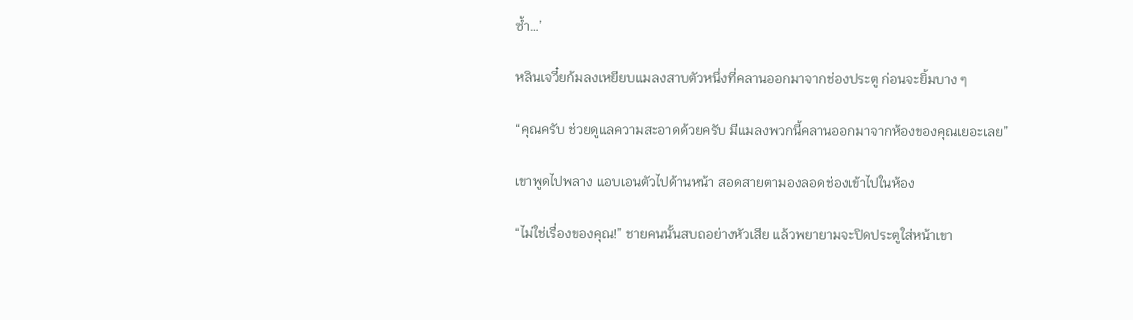ซ้ำ…’

หลินเจวี๋ยก้มลงเหยียบแมลงสาบตัวหนึ่งที่คลานออกมาจากช่องประตู ก่อนจะยิ้มบาง ๆ

“คุณครับ ช่วยดูแลความสะอาดด้วยครับ มีแมลงพวกนี้คลานออกมาจากห้องของคุณเยอะเลย”

เขาพูดไปพลาง แอบเอนตัวไปด้านหน้า สอดสายตามองลอดช่องเข้าไปในห้อง

“ไม่ใช่เรื่องของคุณ!” ชายคนนั้นสบถอย่างหัวเสีย แล้วพยายามจะปิดประตูใส่หน้าเขา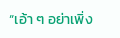“เอ้า ๆ อย่าเพิ่ง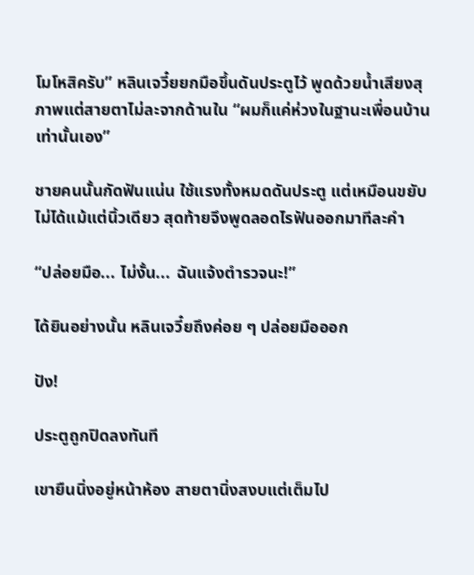โมโหสิครับ” หลินเจวี๋ยยกมือขึ้นดันประตูไว้ พูดด้วยน้ำเสียงสุภาพแต่สายตาไม่ละจากด้านใน “ผมก็แค่ห่วงในฐานะเพื่อนบ้านเท่านั้นเอง”

ชายคนนั้นกัดฟันแน่น ใช้แรงทั้งหมดดันประตู แต่เหมือนขยับไม่ได้แม้แต่นิ้วเดียว สุดท้ายจึงพูดลอดไรฟันออกมาทีละคำ

“ปล่อยมือ... ไม่งั้น... ฉันแจ้งตำรวจนะ!”

ได้ยินอย่างนั้น หลินเจวี๋ยถึงค่อย ๆ ปล่อยมือออก

ปัง!

ประตูถูกปิดลงทันที

เขายืนนิ่งอยู่หน้าห้อง สายตานิ่งสงบแต่เต็มไป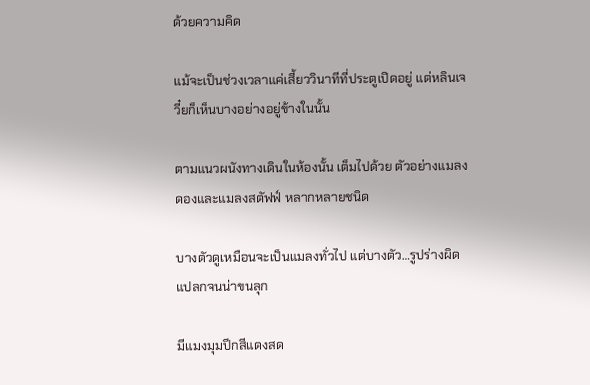ด้วยความคิด

แม้จะเป็นช่วงเวลาแค่เสี้ยววินาทีที่ประตูเปิดอยู่ แต่หลินเจวี๋ยก็เห็นบางอย่างอยู่ข้างในนั้น

ตามแนวผนังทางเดินในห้องนั้น เต็มไปด้วย ตัวอย่างแมลงดองและแมลงสตัฟฟ์ หลากหลายชนิด

บางตัวดูเหมือนจะเป็นแมลงทั่วไป แต่บางตัว…รูปร่างผิดแปลกจนน่าขนลุก

มีแมงมุมปีกสีแดงสด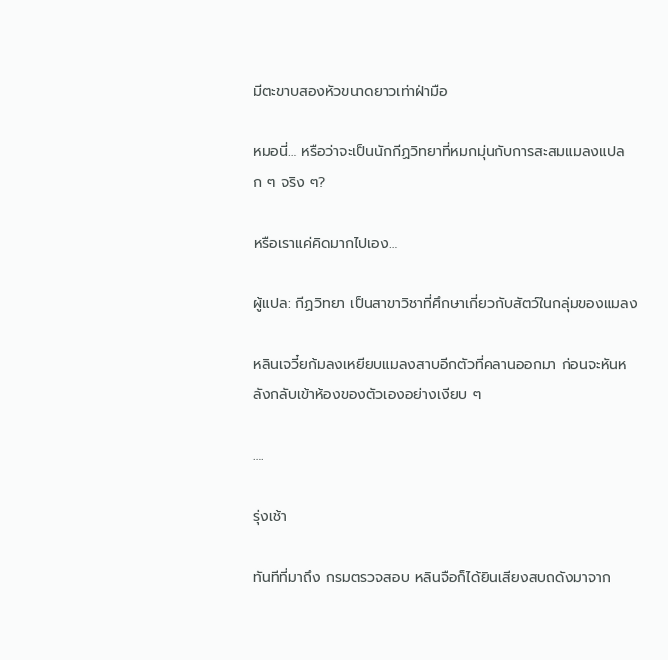มีตะขาบสองหัวขนาดยาวเท่าฝ่ามือ

หมอนี่… หรือว่าจะเป็นนักกีฏวิทยาที่หมกมุ่นกับการสะสมแมลงแปลก ๆ จริง ๆ?

หรือเราแค่คิดมากไปเอง…

ผู้แปล: กีฏวิทยา เป็นสาขาวิชาที่ศึกษาเกี่ยวกับสัตว์ในกลุ่มของแมลง

หลินเจวี๋ยก้มลงเหยียบแมลงสาบอีกตัวที่คลานออกมา ก่อนจะหันหลังกลับเข้าห้องของตัวเองอย่างเงียบ ๆ

….

รุ่งเช้า

ทันทีที่มาถึง กรมตรวจสอบ หลินจือก็ได้ยินเสียงสบถดังมาจาก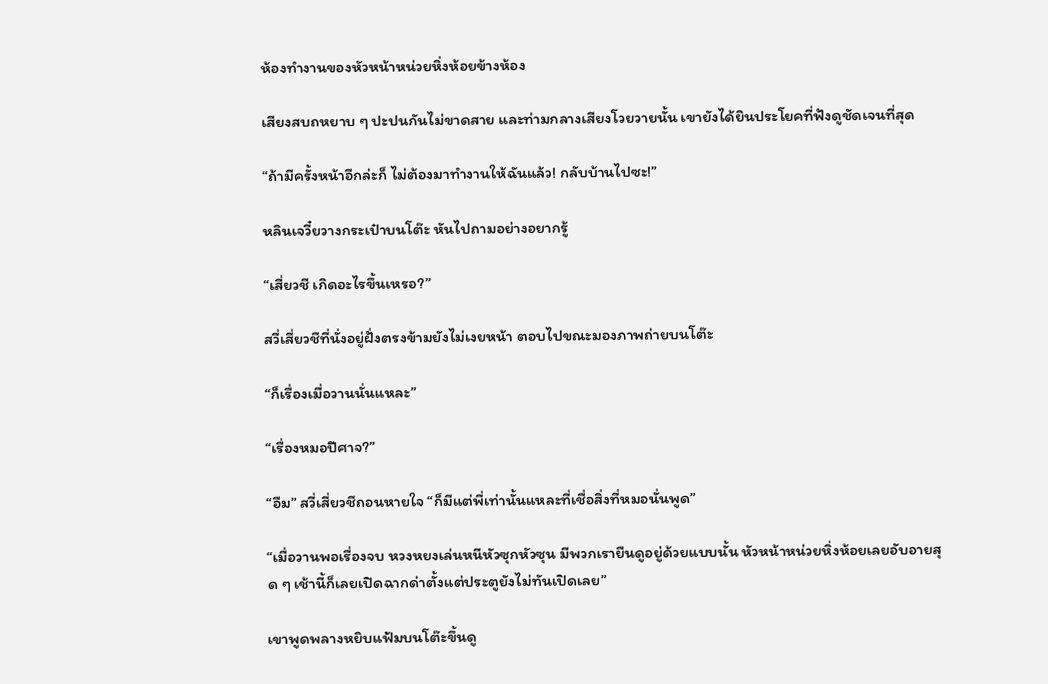ห้องทำงานของหัวหน้าหน่วยหิ่งห้อยข้างห้อง

เสียงสบถหยาบ ๆ ปะปนกันไม่ขาดสาย และท่ามกลางเสียงโวยวายนั้น เขายังได้ยินประโยคที่ฟังดูชัดเจนที่สุด

“ถ้ามีครั้งหน้าอีกล่ะก็ ไม่ต้องมาทำงานให้ฉันแล้ว! กลับบ้านไปซะ!”

หลินเจวี๋ยวางกระเป๋าบนโต๊ะ หันไปถามอย่างอยากรู้

“เสี่ยวชี เกิดอะไรขึ้นเหรอ?”

สวี่เสี่ยวชีที่นั่งอยู่ฝั่งตรงข้ามยังไม่เงยหน้า ตอบไปขณะมองภาพถ่ายบนโต๊ะ

“ก็เรื่องเมื่อวานนั่นแหละ”

“เรื่องหมอปีศาจ?”

“อืม” สวี่เสี่ยวชีถอนหายใจ “ก็มีแต่พี่เท่านั้นแหละที่เชื่อสิ่งที่หมอนั่นพูด”

“เมื่อวานพอเรื่องจบ หวงหยงเล่นหนีหัวซุกหัวซุน มีพวกเรายืนดูอยู่ด้วยแบบนั้น หัวหน้าหน่วยหิ่งห้อยเลยอับอายสุด ๆ เช้านี้ก็เลยเปิดฉากด่าตั้งแต่ประตูยังไม่ทันเปิดเลย”

เขาพูดพลางหยิบแฟ้มบนโต๊ะขึ้นดู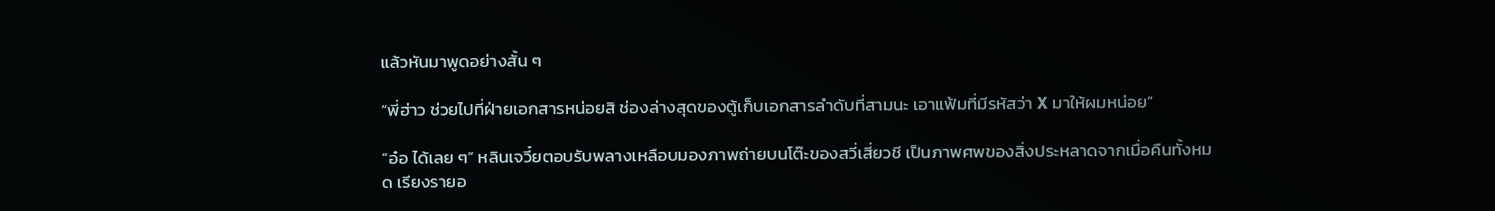แล้วหันมาพูดอย่างสั้น ๆ

“พี่ฮ่าว ช่วยไปที่ฝ่ายเอกสารหน่อยสิ ช่องล่างสุดของตู้เก็บเอกสารลำดับที่สามนะ เอาแฟ้มที่มีรหัสว่า X มาให้ผมหน่อย”

“อ๋อ ได้เลย ๆ” หลินเจวี๋ยตอบรับพลางเหลือบมองภาพถ่ายบนโต๊ะของสวี่เสี่ยวชี เป็นภาพศพของสิ่งประหลาดจากเมื่อคืนทั้งหมด เรียงรายอ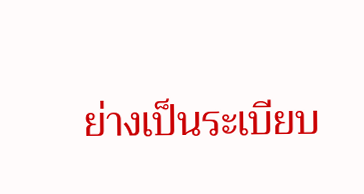ย่างเป็นระเบียบ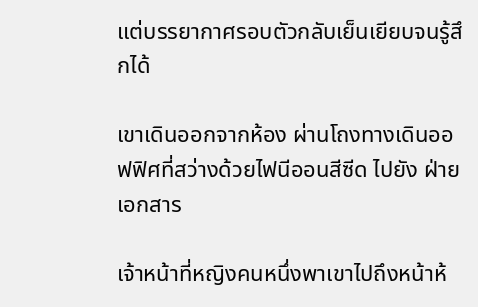แต่บรรยากาศรอบตัวกลับเย็นเยียบจนรู้สึกได้

เขาเดินออกจากห้อง ผ่านโถงทางเดินออฟฟิศที่สว่างด้วยไฟนีออนสีซีด ไปยัง ฝ่ายเอกสาร

เจ้าหน้าที่หญิงคนหนึ่งพาเขาไปถึงหน้าห้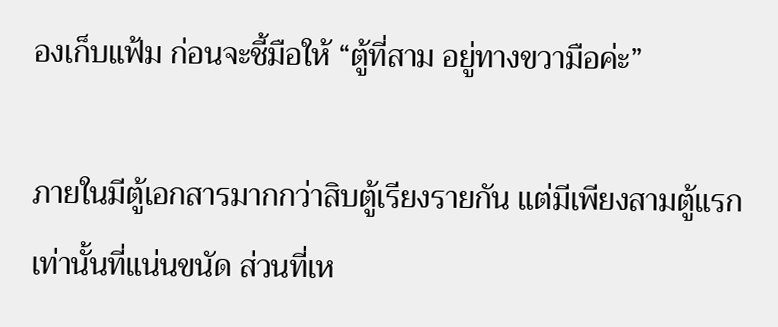องเก็บแฟ้ม ก่อนจะชี้มือให้ “ตู้ที่สาม อยู่ทางขวามือค่ะ”

ภายในมีตู้เอกสารมากกว่าสิบตู้เรียงรายกัน แต่มีเพียงสามตู้แรกเท่านั้นที่แน่นขนัด ส่วนที่เห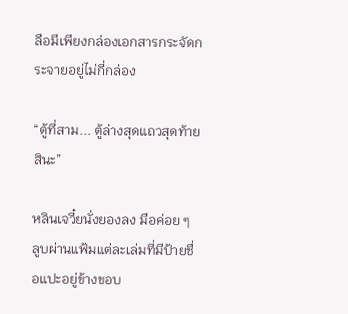ลือมีเพียงกล่องเอกสารกระจัดกระจายอยู่ไม่กี่กล่อง

“ตู้ที่สาม... ตู้ล่างสุดแถวสุดท้ายสินะ”

หลินเจวี๋ยนั่งยองลง มือค่อย ๆ ลูบผ่านแฟ้มแต่ละเล่มที่มีป้ายชื่อแปะอยู่ข้างขอบ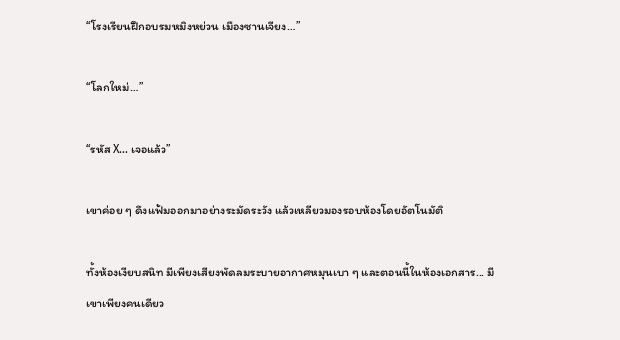“โรงเรียนฝึกอบรมหมิงหย่วน เมืองซานเจียง…”

“โลกใหม่…”

“รหัส X... เจอแล้ว”

เขาค่อย ๆ ดึงแฟ้มออกมาอย่างระมัดระวัง แล้วเหลียวมองรอบห้องโดยอัตโนมัติ

ทั้งห้องเงียบสนิท มีเพียงเสียงพัดลมระบายอากาศหมุนเบา ๆ และตอนนี้ในห้องเอกสาร... มีเขาเพียงคนเดียว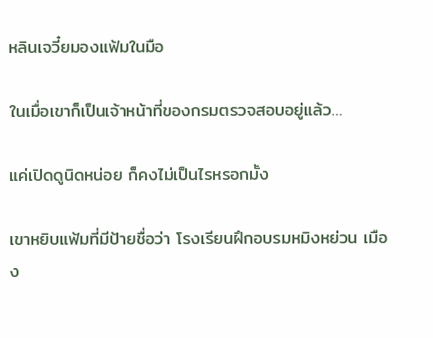หลินเจวี๋ยมองแฟ้มในมือ

ในเมื่อเขาก็เป็นเจ้าหน้าที่ของกรมตรวจสอบอยู่แล้ว…

แค่เปิดดูนิดหน่อย ก็คงไม่เป็นไรหรอกมั้ง

เขาหยิบแฟ้มที่มีป้ายชื่อว่า โรงเรียนฝึกอบรมหมิงหย่วน เมือง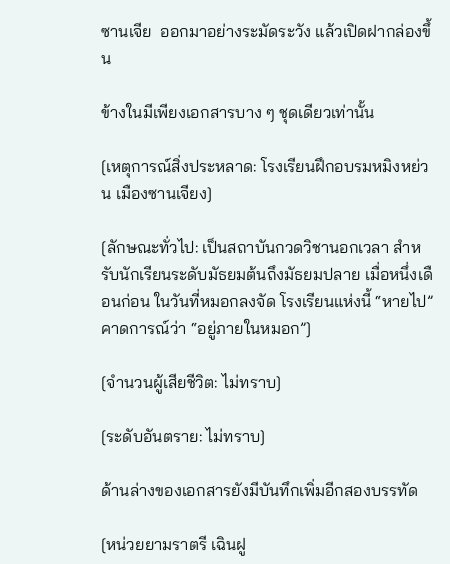ซานเจีย  ออกมาอย่างระมัดระวัง แล้วเปิดฝากล่องขึ้น

ข้างในมีเพียงเอกสารบาง ๆ ชุดเดียวเท่านั้น

[เหตุการณ์สิ่งประหลาด: โรงเรียนฝึกอบรมหมิงหย่วน เมืองซานเจียง]

[ลักษณะทั่วไป: เป็นสถาบันกวดวิชานอกเวลา สำหรับนักเรียนระดับมัธยมต้นถึงมัธยมปลาย เมื่อหนึ่งเดือนก่อน ในวันที่หมอกลงจัด โรงเรียนแห่งนี้ “หายไป” คาดการณ์ว่า “อยู่ภายในหมอก”]

[จำนวนผู้เสียชีวิต: ไม่ทราบ]

[ระดับอันตราย: ไม่ทราบ]

ด้านล่างของเอกสารยังมีบันทึกเพิ่มอีกสองบรรทัด

[หน่วยยามราตรี เฉินฝู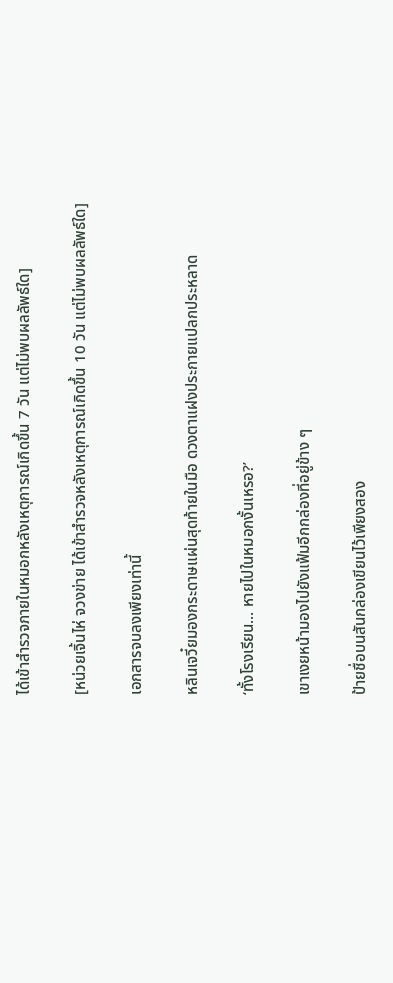ได้เข้าสำรวจภายในหมอกหลังเหตุการณ์เกิดขึ้น 7 วัน แต่ไม่พบผลลัพธ์ใด]

[หน่วยเจิ้นไห่ จวงข่าย ได้เข้าสำรวจหลังเหตุการณ์เกิดขึ้น 10 วัน แต่ไม่พบผลลัพธ์ใด]

เอกสารจบลงเพียงเท่านี้

หลินเจวี๋ยมองกระดาษแผ่นสุดท้ายในมือ ดวงตาแฝงประกายแปลกประหลาด

‘ทั้งโรงเรียน... หายไปในหมอกงั้นเหรอ?’

เขาเงยหน้ามองไปยังแฟ้มอีกกล่องที่อยู่ข้าง ๆ

ป้ายชื่อบนสันกล่องเขียนไว้เพียงสอง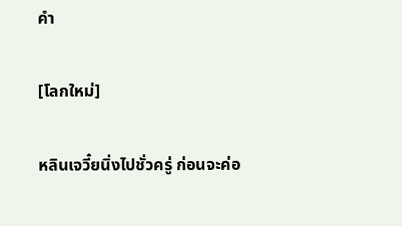คำ

[โลกใหม่]

หลินเจวี๋ยนิ่งไปชั่วครู่ ก่อนจะค่อ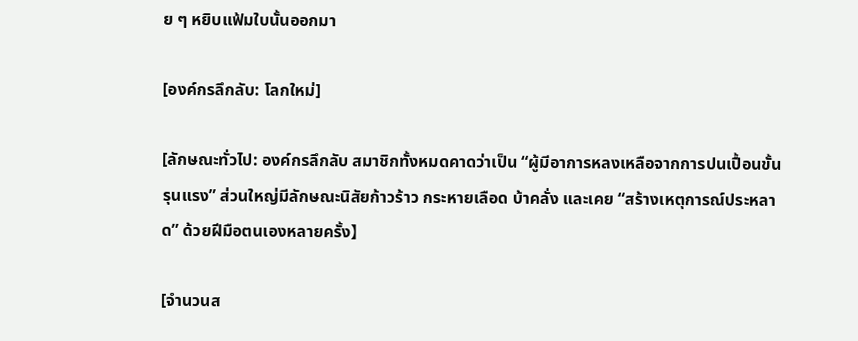ย ๆ หยิบแฟ้มใบนั้นออกมา

[องค์กรลึกลับ: โลกใหม่]

[ลักษณะทั่วไป: องค์กรลึกลับ สมาชิกทั้งหมดคาดว่าเป็น “ผู้มีอาการหลงเหลือจากการปนเปื้อนขั้นรุนแรง” ส่วนใหญ่มีลักษณะนิสัยก้าวร้าว กระหายเลือด บ้าคลั่ง และเคย “สร้างเหตุการณ์ประหลาด” ด้วยฝีมือตนเองหลายครั้ง】

[จำนวนส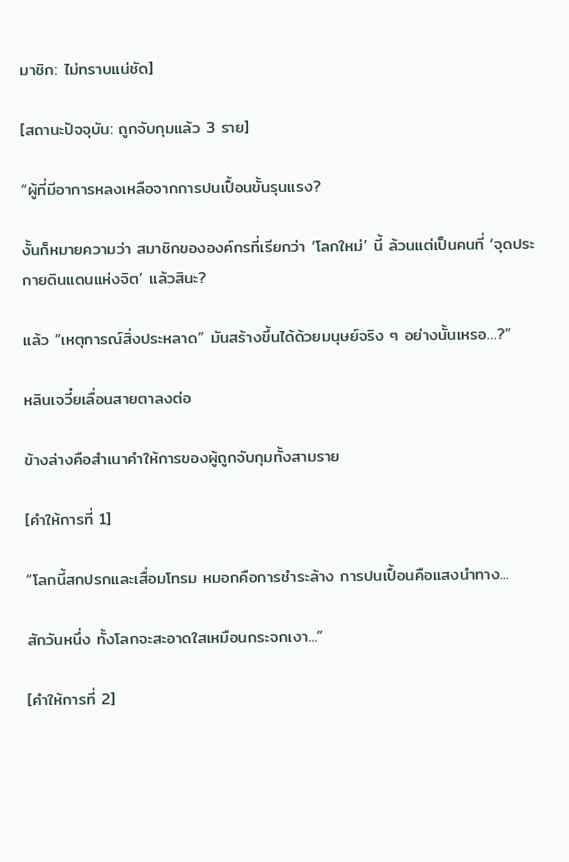มาชิก: ไม่ทราบแน่ชัด]

[สถานะปัจจุบัน: ถูกจับกุมแล้ว 3 ราย]

“ผู้ที่มีอาการหลงเหลือจากการปนเปื้อนขั้นรุนแรง?

งั้นก็หมายความว่า สมาชิกขององค์กรที่เรียกว่า ‘โลกใหม่’ นี้ ล้วนแต่เป็นคนที่ ‘จุดประกายดินแดนแห่งจิต’ แล้วสินะ?

แล้ว “เหตุการณ์สิ่งประหลาด” มันสร้างขึ้นได้ด้วยมนุษย์จริง ๆ อย่างนั้นเหรอ…?”

หลินเจวี๋ยเลื่อนสายตาลงต่อ

ข้างล่างคือสำเนาคำให้การของผู้ถูกจับกุมทั้งสามราย

[คำให้การที่ 1]

“โลกนี้สกปรกและเสื่อมโทรม หมอกคือการชำระล้าง การปนเปื้อนคือแสงนำทาง...

สักวันหนึ่ง ทั้งโลกจะสะอาดใสเหมือนกระจกเงา...”

[คำให้การที่ 2]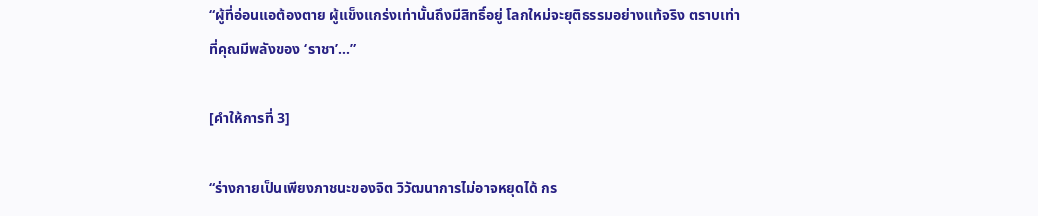“ผู้ที่อ่อนแอต้องตาย ผู้แข็งแกร่งเท่านั้นถึงมีสิทธิ์อยู่ โลกใหม่จะยุติธรรมอย่างแท้จริง ตราบเท่าที่คุณมีพลังของ ‘ราชา’...”

[คำให้การที่ 3]

“ร่างกายเป็นเพียงภาชนะของจิต วิวัฒนาการไม่อาจหยุดได้ กร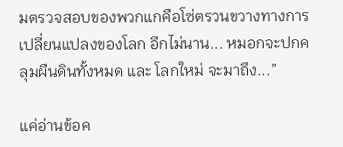มตรวจสอบของพวกแกคือโซ่ตรวนขวางทางการเปลี่ยนแปลงของโลก อีกไม่นาน... หมอกจะปกคลุมผืนดินทั้งหมด และ โลกใหม่ จะมาถึง...”

แค่อ่านข้อค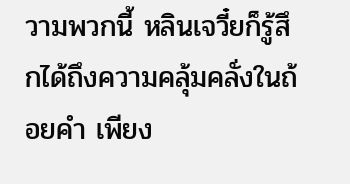วามพวกนี้ หลินเจวี๋ยก็รู้สึกได้ถึงความคลุ้มคลั่งในถ้อยคำ เพียง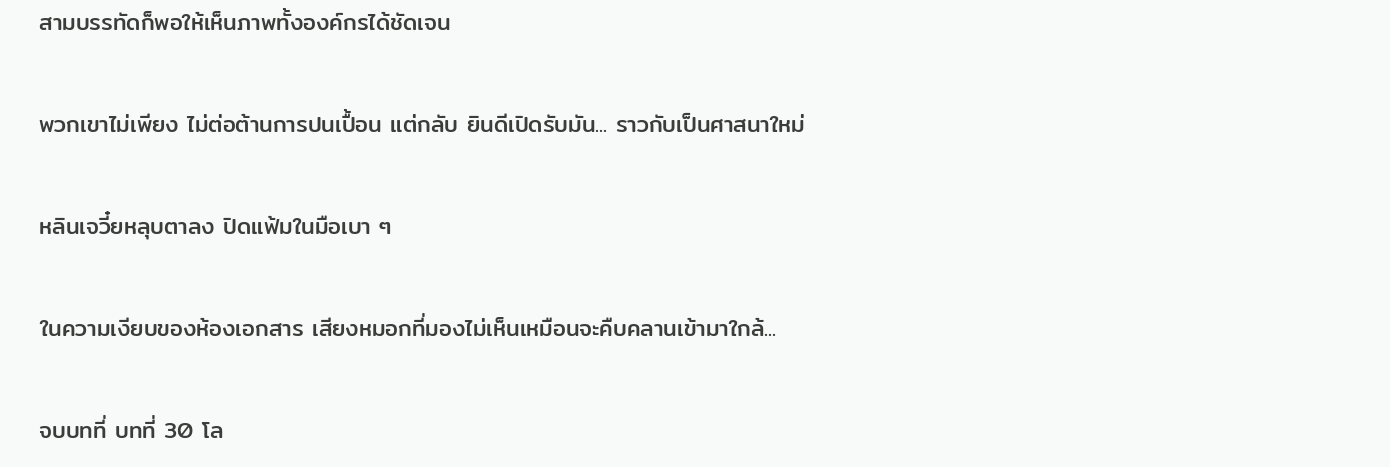สามบรรทัดก็พอให้เห็นภาพทั้งองค์กรได้ชัดเจน

พวกเขาไม่เพียง ไม่ต่อต้านการปนเปื้อน แต่กลับ ยินดีเปิดรับมัน... ราวกับเป็นศาสนาใหม่

หลินเจวี๋ยหลุบตาลง ปิดแฟ้มในมือเบา ๆ

ในความเงียบของห้องเอกสาร เสียงหมอกที่มองไม่เห็นเหมือนจะคืบคลานเข้ามาใกล้...

จบบทที่ บทที่ 30 โล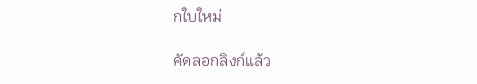กใบใหม่

คัดลอกลิงก์แล้ว